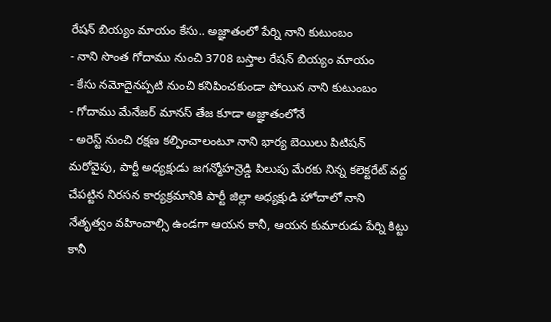రేషన్ బియ్యం మాయం కేసు.. అజ్ఞాతంలో పేర్ని నాని కుటుంబం
- నాని సొంత గోదాము నుంచి 3708 బస్తాల రేషన్ బియ్యం మాయం
- కేసు నమోదైనప్పటి నుంచి కనిపించకుండా పోయిన నాని కుటుంబం
- గోదాము మేనేజర్ మానస్ తేజ కూడా అజ్ఞాతంలోనే
- అరెస్ట్ నుంచి రక్షణ కల్పించాలంటూ నాని భార్య బెయిలు పిటిషన్
మరోవైపు, పార్టీ అధ్యక్షుడు జగన్మోహన్రెడ్డి పిలుపు మేరకు నిన్న కలెక్టరేట్ వద్ద చేపట్టిన నిరసన కార్యక్రమానికి పార్టీ జిల్లా అధ్యక్షుడి హోదాలో నాని నేతృత్వం వహించాల్సి ఉండగా ఆయన కానీ, ఆయన కుమారుడు పేర్ని కిట్టు కానీ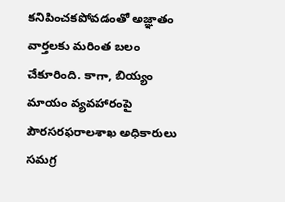కనిపించకపోవడంతో అజ్ఞాతం వార్తలకు మరింత బలం చేకూరింది. కాగా, బియ్యం మాయం వ్యవహారంపై పౌరసరఫరాలశాఖ అధికారులు సమగ్ర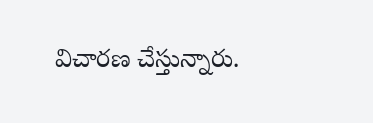విచారణ చేస్తున్నారు.